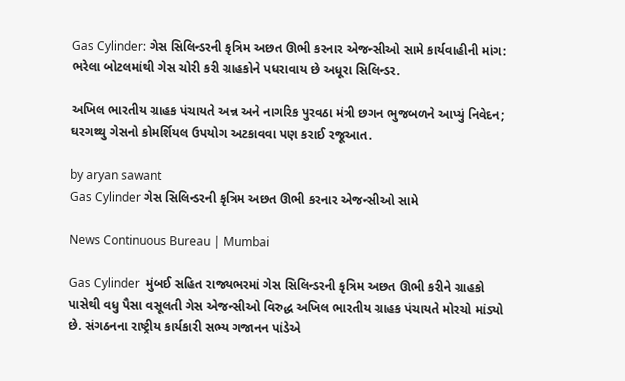Gas Cylinder: ગેસ સિલિન્ડરની કૃત્રિમ અછત ઊભી કરનાર એજન્સીઓ સામે કાર્યવાહીની માંગ: ભરેલા બોટલમાંથી ગેસ ચોરી કરી ગ્રાહકોને પધરાવાય છે અધૂરા સિલિન્ડર.

અખિલ ભારતીય ગ્રાહક પંચાયતે અન્ન અને નાગરિક પુરવઠા મંત્રી છગન ભુજબળને આપ્યું નિવેદન; ઘરગથ્થુ ગેસનો કોમર્શિયલ ઉપયોગ અટકાવવા પણ કરાઈ રજૂઆત.

by aryan sawant
Gas Cylinder ગેસ સિલિન્ડરની કૃત્રિમ અછત ઊભી કરનાર એજન્સીઓ સામે

News Continuous Bureau | Mumbai

Gas Cylinder  મુંબઈ સહિત રાજ્યભરમાં ગેસ સિલિન્ડરની કૃત્રિમ અછત ઊભી કરીને ગ્રાહકો પાસેથી વધુ પૈસા વસૂલતી ગેસ એજન્સીઓ વિરુદ્ધ અખિલ ભારતીય ગ્રાહક પંચાયતે મોરચો માંડ્યો છે. સંગઠનના રાષ્ટ્રીય કાર્યકારી સભ્ય ગજાનન પાંડેએ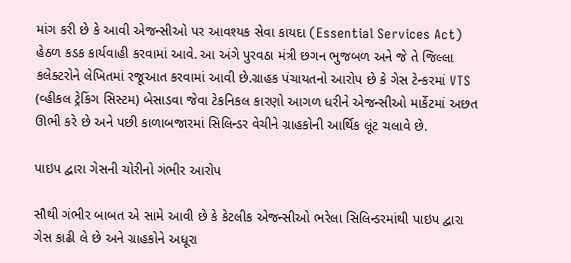માંગ કરી છે કે આવી એજન્સીઓ પર આવશ્યક સેવા કાયદા (Essential Services Act) હેઠળ કડક કાર્યવાહી કરવામાં આવે. આ અંગે પુરવઠા મંત્રી છગન ભુજબળ અને જે તે જિલ્લા કલેક્ટરોને લેખિતમાં રજૂઆત કરવામાં આવી છે.ગ્રાહક પંચાયતનો આરોપ છે કે ગેસ ટેન્કરમાં VTS (વ્હીકલ ટ્રેકિંગ સિસ્ટમ) બેસાડવા જેવા ટેકનિકલ કારણો આગળ ધરીને એજન્સીઓ માર્કેટમાં અછત ઊભી કરે છે અને પછી કાળાબજારમાં સિલિન્ડર વેચીને ગ્રાહકોની આર્થિક લૂંટ ચલાવે છે.

પાઇપ દ્વારા ગેસની ચોરીનો ગંભીર આરોપ

સૌથી ગંભીર બાબત એ સામે આવી છે કે કેટલીક એજન્સીઓ ભરેલા સિલિન્ડરમાંથી પાઇપ દ્વારા ગેસ કાઢી લે છે અને ગ્રાહકોને અધૂરા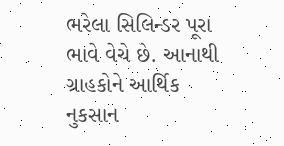ભરેલા સિલિન્ડર પૂરા ભાવે વેચે છે. આનાથી ગ્રાહકોને આર્થિક નુકસાન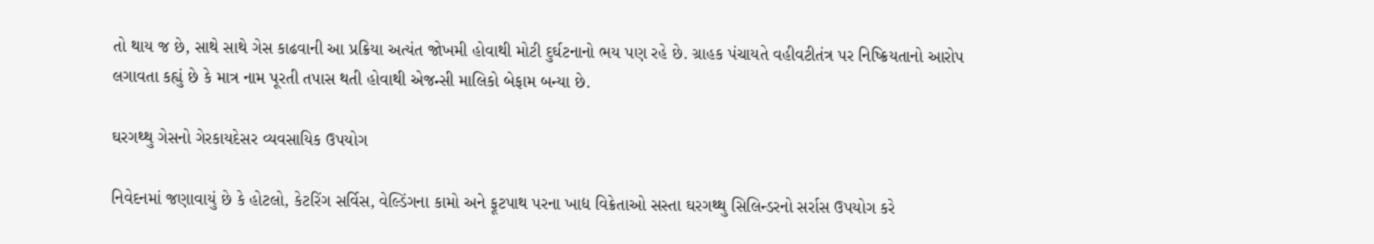તો થાય જ છે, સાથે સાથે ગેસ કાઢવાની આ પ્રક્રિયા અત્યંત જોખમી હોવાથી મોટી દુર્ઘટનાનો ભય પણ રહે છે. ગ્રાહક પંચાયતે વહીવટીતંત્ર પર નિષ્ક્રિયતાનો આરોપ લગાવતા કહ્યું છે કે માત્ર નામ પૂરતી તપાસ થતી હોવાથી એજન્સી માલિકો બેફામ બન્યા છે.

ઘરગથ્થુ ગેસનો ગેરકાયદેસર વ્યવસાયિક ઉપયોગ

નિવેદનમાં જણાવાયું છે કે હોટલો, કેટરિંગ સર્વિસ, વેલ્ડિંગના કામો અને ફૂટપાથ પરના ખાદ્ય વિક્રેતાઓ સસ્તા ઘરગથ્થુ સિલિન્ડરનો સર્રાસ ઉપયોગ કરે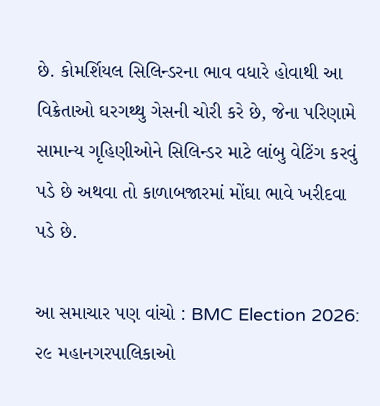છે. કોમર્શિયલ સિલિન્ડરના ભાવ વધારે હોવાથી આ વિક્રેતાઓ ઘરગથ્થુ ગેસની ચોરી કરે છે, જેના પરિણામે સામાન્ય ગૃહિણીઓને સિલિન્ડર માટે લાંબુ વેટિંગ કરવું પડે છે અથવા તો કાળાબજારમાં મોંઘા ભાવે ખરીદવા પડે છે.

આ સમાચાર પણ વાંચો : BMC Election 2026: ૨૯ મહાનગરપાલિકાઓ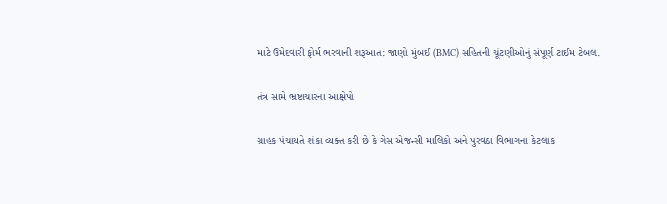માટે ઉમેદવારી ફોર્મ ભરવાની શરૂઆત: જાણો મુંબઈ (BMC) સહિતની ચૂંટણીઓનું સંપૂર્ણ ટાઈમ ટેબલ.

તંત્ર સામે ભ્રષ્ટાચારના આક્ષેપો

ગ્રાહક પંચાયતે શંકા વ્યક્ત કરી છે કે ગેસ એજન્સી માલિકો અને પુરવઠા વિભાગના કેટલાક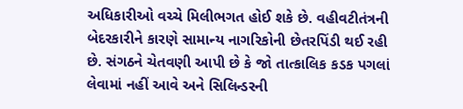અધિકારીઓ વચ્ચે મિલીભગત હોઈ શકે છે. વહીવટીતંત્રની બેદરકારીને કારણે સામાન્ય નાગરિકોની છેતરપિંડી થઈ રહી છે. સંગઠને ચેતવણી આપી છે કે જો તાત્કાલિક કડક પગલાં લેવામાં નહીં આવે અને સિલિન્ડરની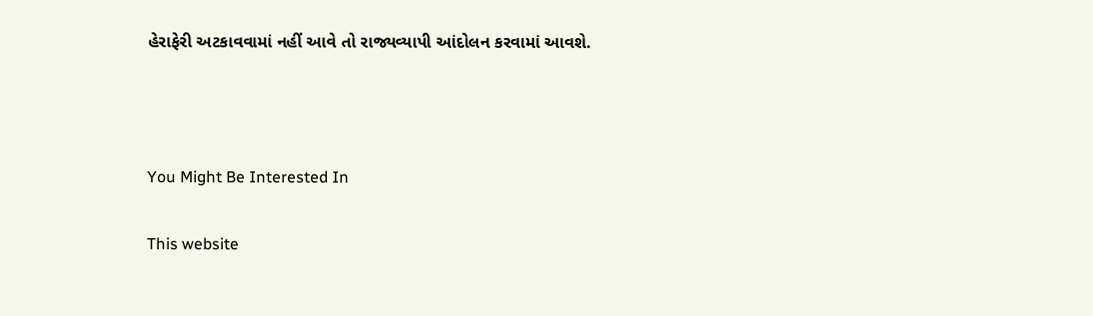હેરાફેરી અટકાવવામાં નહીં આવે તો રાજ્યવ્યાપી આંદોલન કરવામાં આવશે.



You Might Be Interested In

This website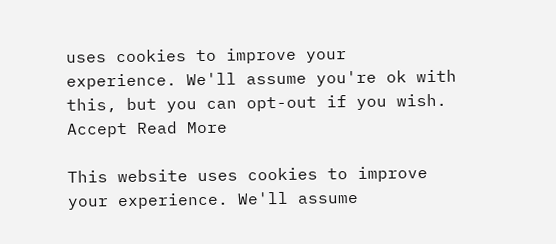uses cookies to improve your experience. We'll assume you're ok with this, but you can opt-out if you wish. Accept Read More

This website uses cookies to improve your experience. We'll assume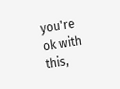you're ok with this,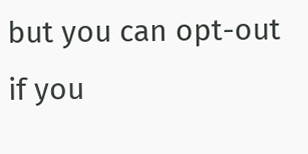but you can opt-out if you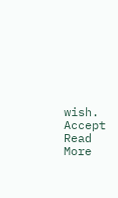wish. Accept Read More